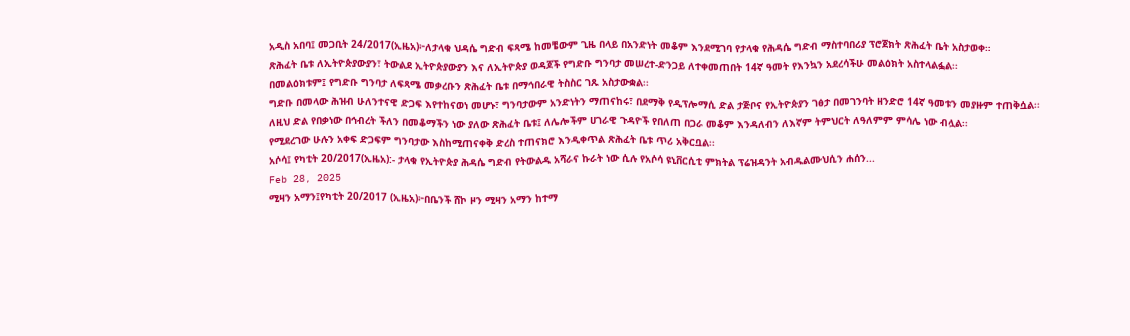አዲስ አበባ፤ መጋቢት 24/2017(ኢዜአ)፦ለታላቁ ህዳሴ ግድብ ፍጻሜ ከመቼውም ጊዜ በላይ በአንድነት መቆም እንደሚገባ የታላቁ የሕዳሴ ግድብ ማስተባበሪያ ፕሮጀክት ጽሕፈት ቤት አስታወቀ።
ጽሕፈት ቤቱ ለኢትዮጵያውያን፣ ትውልደ ኢትዮጵያውያን እና ለኢትዮጵያ ወዳጆች የግድቡ ግንባታ መሠረተ-ድንጋይ ለተቀመጠበት 14ኛ ዓመት የእንኳን አደረሳችሁ መልዕክት አስተላልፏል፡፡
በመልዕክቱም፤ የግድቡ ግንባታ ለፍጻሜ መቃረቡን ጽሕፈት ቤቱ በማኅበራዊ ትስስር ገጹ አስታውቋል፡፡
ግድቡ በመላው ሕዝብ ሁለንተናዊ ድጋፍ እየተከናወነ መሆኑ፣ ግንባታውም አንድነትን ማጠናከሩ፣ በደማቅ የዲፕሎማሲ ድል ታጅቦና የኢትዮጵያን ገፅታ በመገንባት ዘንድሮ 14ኛ ዓመቱን መያዙም ተጠቅሷል፡፡
ለዚህ ድል የበቃነው በኅብረት ችለን በመቆማችን ነው ያለው ጽሕፈት ቤቱ፤ ለሌሎችም ሀገራዊ ጉዳዮች የበለጠ በጋራ መቆም እንዳለብን ለእኛም ትምህርት ለዓለምም ምሳሌ ነው ብሏል፡፡
የሚደረገው ሁሉን አቀፍ ድጋፍም ግንባታው እስከሚጠናቀቅ ድረስ ተጠናክሮ እንዲቀጥል ጽሕፈት ቤቱ ጥሪ አቅርቧል፡፡
አሶሳ፤ የካቲት 20/2017(ኢዜአ):- ታላቁ የኢትዮጵያ ሕዳሴ ግድብ የትውልዱ አሻራና ኩራት ነው ሲሉ የአሶሳ ዩኒቨርሲቲ ምክትል ፕሬዝዳንት አብዱልሙህሲን ሐሰን...
Feb 28, 2025
ሚዛን አማን፤የካቲት 20/2017 (ኢዜአ)፦በቤንች ሸኮ ዞን ሚዛን አማን ከተማ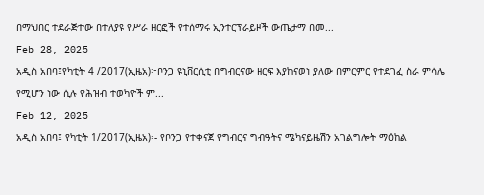በማህበር ተደራጅተው በተለያዩ የሥራ ዘርፎች የተሰማሩ ኢንተርፕራይዞች ውጤታማ በመ...
Feb 28, 2025
አዲስ አበባ፤የካቲት 4 /2017(ኢዜአ)፦ቦንጋ ዩኒቨርሲቲ በግብርናው ዘርፍ እያከናወነ ያለው በምርምር የተደገፈ ስራ ምሳሌ የሚሆን ነው ሲሉ የሕዝብ ተወካዮች ም...
Feb 12, 2025
አዲስ አበባ፤ የካቲት 1/2017(ኢዜአ)፡- የቦንጋ የተቀናጀ የግብርና ግብዓትና ሜካናይዜሽን አገልግሎት ማዕከል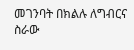መገንባት በክልሉ ለግብርና ስራው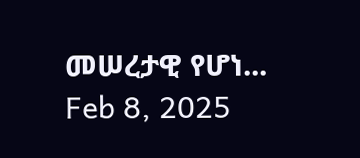መሠረታዊ የሆነ...
Feb 8, 2025